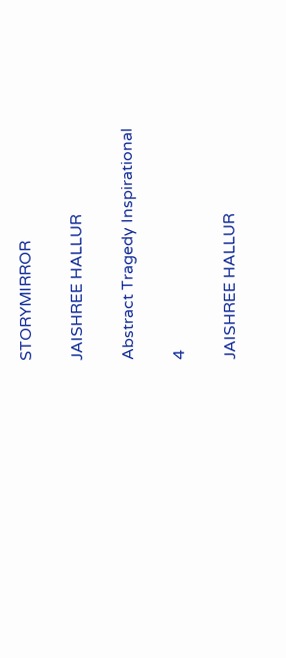STORYMIRROR

JAISHREE HALLUR

Abstract Tragedy Inspirational

4

JAISHREE HALLUR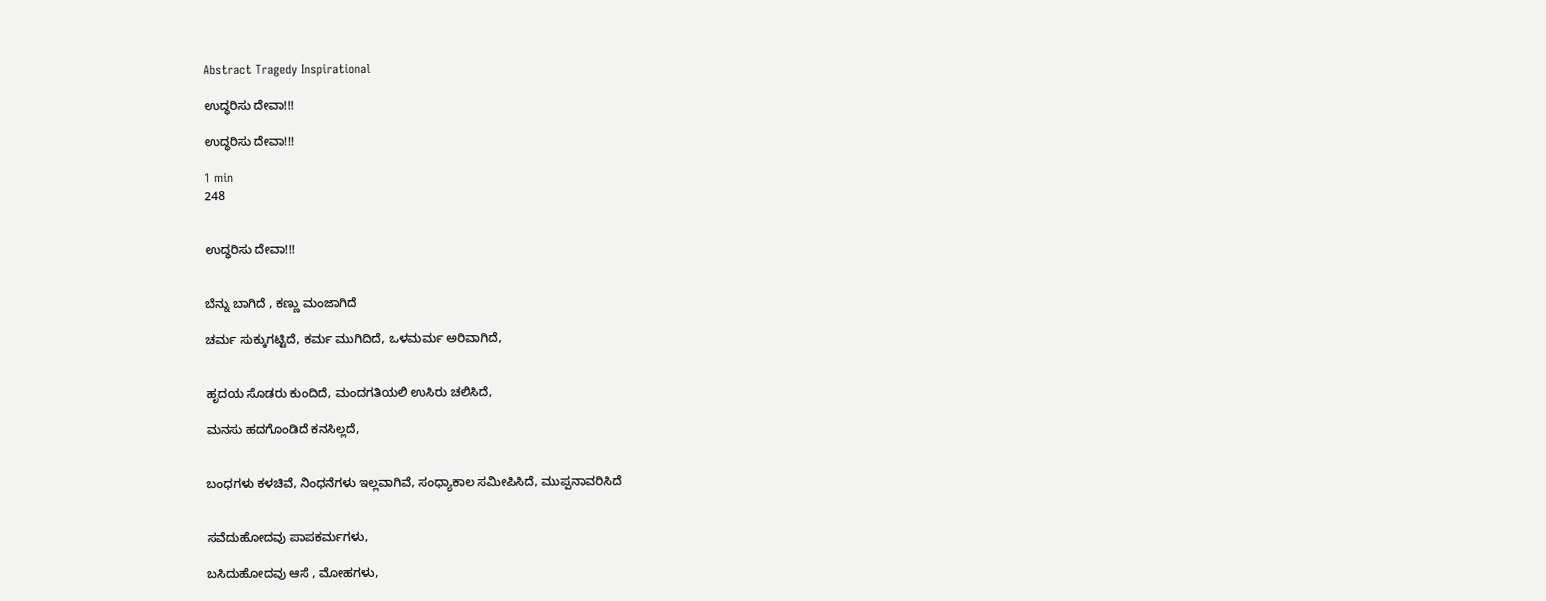Abstract Tragedy Inspirational

ಉದ್ಧರಿಸು ದೇವಾ!!!

ಉದ್ಧರಿಸು ದೇವಾ!!!

1 min
248


ಉದ್ಧರಿಸು ದೇವಾ!!!


ಬೆನ್ನು ಬಾಗಿದೆ , ಕಣ್ಣು ಮಂಜಾಗಿದೆ

ಚರ್ಮ ಸುಕ್ಕುಗಟ್ಟಿದೆ, ಕರ್ಮ ಮುಗಿದಿದೆ, ಒಳಮರ್ಮ ಅರಿವಾಗಿದೆ,


ಹೃದಯ ಸೊಡರು ಕುಂದಿದೆ, ಮಂದಗತಿಯಲಿ ಉಸಿರು ಚಲಿಸಿದೆ,

ಮನಸು ಹದಗೊಂಡಿದೆ ಕನಸಿಲ್ಲದೆ,


ಬಂಧಗಳು ಕಳಚಿವೆ, ನಿಂಧನೆಗಳು ಇಲ್ಲವಾಗಿವೆ, ಸಂಧ್ಯಾಕಾಲ ಸಮೀಪಿಸಿದೆ, ಮುಪ್ಪನಾವರಿಸಿದೆ


ಸವೆದುಹೋದವು ಪಾಪಕರ್ಮಗಳು,

ಬಸಿದುಹೋದವು ಆಸೆ , ಮೋಹಗಳು,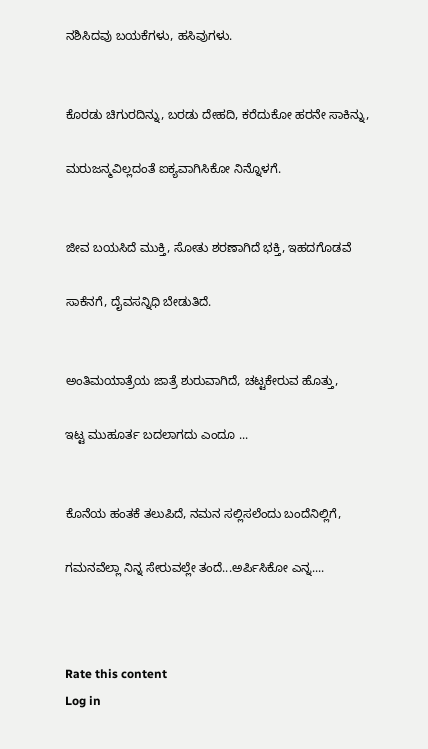ನಶಿಸಿದವು ಬಯಕೆಗಳು, ಹಸಿವುಗಳು.


ಕೊರಡು ಚಿಗುರದಿನ್ನು, ಬರಡು ದೇಹದಿ, ಕರೆದುಕೋ ಹರನೇ ಸಾಕಿನ್ನು,

ಮರುಜನ್ಮವಿಲ್ಲದಂತೆ ಐಕ್ಯವಾಗಿಸಿಕೋ ನಿನ್ನೊಳಗೆ.


ಜೀವ ಬಯಸಿದೆ ಮುಕ್ತಿ, ಸೋತು ಶರಣಾಗಿದೆ ಭಕ್ತಿ, ಇಹದಗೊಡವೆ

ಸಾಕೆನಗೆ, ದೈವಸನ್ನಿಧಿ ಬೇಡುತಿದೆ.


ಅಂತಿಮಯಾತ್ರೆಯ ಜಾತ್ರೆ ಶುರುವಾಗಿದೆ, ಚಟ್ಟಕೇರುವ ಹೊತ್ತು,

ಇಟ್ಟ ಮುಹೂರ್ತ ಬದಲಾಗದು ಎಂದೂ ...


ಕೊನೆಯ ಹಂತಕೆ ತಲುಪಿದೆ, ನಮನ ಸಲ್ಲಿಸಲೆಂದು ಬಂದೆನಿಲ್ಲಿಗೆ,

ಗಮನವೆಲ್ಲಾ ನಿನ್ನ ಸೇರುವಲ್ಲೇ ತಂದೆ...ಅರ್ಪಿಸಿಕೋ ಎನ್ನ....



Rate this content
Log in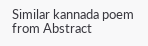Similar kannada poem from Abstract